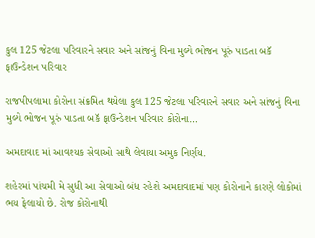કુલ 125 જેટલા પરિવારને સવાર અને સાંજનું વિના મુલ્યે ભોજન પૂરું પાડતા બકૅ ફાઉન્ડેશન પરિવાર

રાજપીપલામા કોરોના સંક્રમિત થયેલા કુલ 125 જેટલા પરિવારને સવાર અને સાંજનું વિના મુલ્યે ભોજન પૂરું પાડતા બકૅ ફાઉન્ડેશન પરિવાર કોરોના…

અમદાવાદ માં આવશ્યક સેવાઓ સાથે લેવાયા અમુક નિર્ણય.

શહેરમાં પાંચમી મે સુધી આ સેવાઓ બંધ રહેશે અમદાવાદમાં પણ કોરોનાને કારણે લોકોમાં ભય ફેલાયો છે. રોજ કોરોનાથી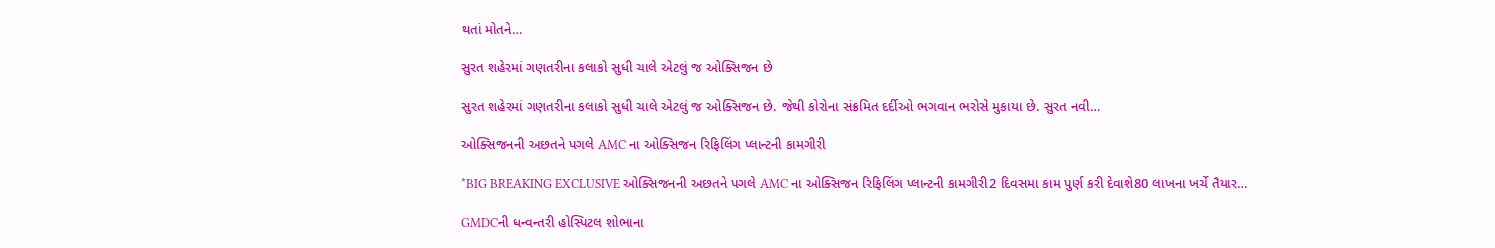થતાં મોતને…

સુરત શહેરમાં ગણતરીના કલાકો સુધી ચાલે એટલું જ ઓક્સિજન છે

સુરત શહેરમાં ગણતરીના કલાકો સુધી ચાલે એટલું જ ઓક્સિજન છે. જેથી કોરોના સંક્રમિત દર્દીઓ ભગવાન ભરોસે મુકાયા છે. સુરત નવી…

ઓક્સિજનની અછતને પગલે AMC ના ઓક્સિજન રિફિલિંગ પ્લાન્ટની કામગીરી

*BIG BREAKING EXCLUSIVE ઓક્સિજનની અછતને પગલે AMC ના ઓક્સિજન રિફિલિંગ પ્લાન્ટની કામગીરી2 દિવસમા કામ પુર્ણ કરી દેવાશે80 લાખના ખર્ચે તૈયાર…

GMDCની ધન્વન્તરી હોસ્પિટલ શોભાના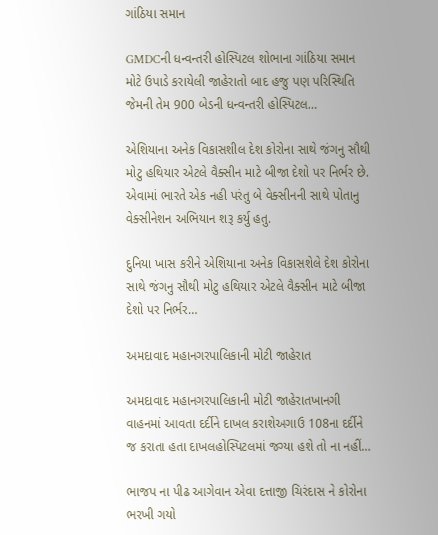ગાંઠિયા સમાન

GMDCની ધન્વન્તરી હોસ્પિટલ શોભાના ગાંઠિયા સમાન મોટે ઉપાડે કરાયેલી જાહેરાતો બાદ હજુ પણ પરિસ્થિતિ જેમની તેમ 900 બેડની ધન્વન્તરી હોસ્પિટલ…

એશિયાના અનેક વિકાસશીલ દેશ કોરોના સાથે જંગનુ સૌથી મોટુ હથિયાર એટલે વૈક્સીન માટે બીજા દેશો પર નિર્ભર છે. એવામાં ભારતે એક નહી પરંતુ બે વેક્સીનની સાથે પોતાનુ વેક્સીનેશન અભિયાન શરૂ કર્યુ હતુ.

દુનિયા ખાસ કરીને એશિયાના અનેક વિકાસશેલે દેશ કોરોના સાથે જંગનુ સૌથી મોટુ હથિયાર એટલે વૈક્સીન માટે બીજા દેશો પર નિર્ભર…

અમદાવાદ મહાનગરપાલિકાની મોટી જાહેરાત

અમદાવાદ મહાનગરપાલિકાની મોટી જાહેરાતખાનગી વાહનમાં આવતા દર્દીને દાખલ કરાશેઅગાઉ 108ના દર્દીને જ કરાતા હતા દાખલહોસ્પિટલમાં જગ્યા હશે તો ના નહીં…

ભાજપ ના પીઢ આગેવાન એવા દત્તાજી ચિરંદાસ ને કોરોના ભરખી ગયો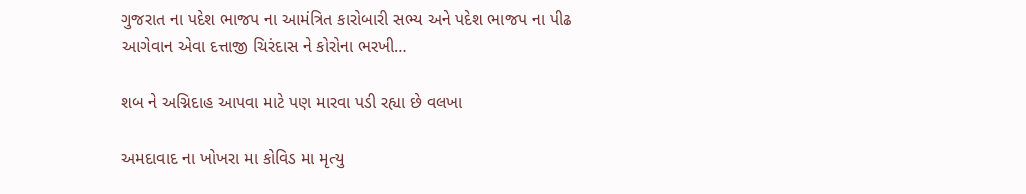ગુજરાત ના પદેશ ભાજપ ના આમંત્રિત કારોબારી સભ્ય અને પદેશ ભાજપ ના પીઢ આગેવાન એવા દત્તાજી ચિરંદાસ ને કોરોના ભરખી…

શબ ને અગ્નિદાહ આપવા માટે પણ મારવા પડી રહ્યા છે વલખા

અમદાવાદ ના ખોખરા મા કોવિડ મા મૃત્યુ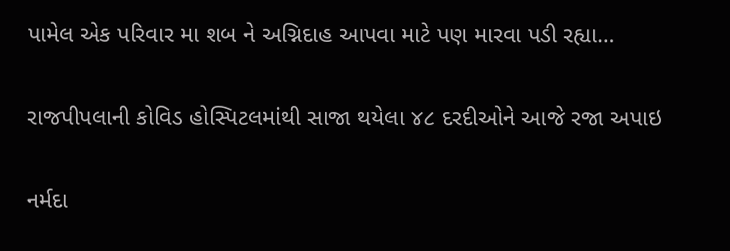પામેલ એક પરિવાર મા શબ ને અગ્નિદાહ આપવા માટે પણ મારવા પડી રહ્યા…

રાજપીપલાની કોવિડ હોસ્પિટલમાંથી સાજા થયેલા ૪૮ દરદીઓને આજે રજા અપાઇ

નર્મદા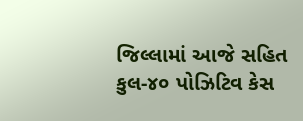જિલ્લામાં આજે સહિત કુલ-૪૦ પોઝિટિવ કેસ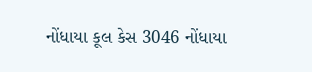નોંધાયા કૂલ કેસ 3046 નોંધાયા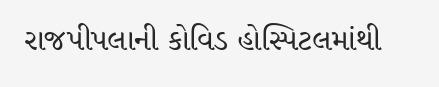રાજપીપલાની કોવિડ હોસ્પિટલમાંથી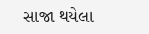સાજા થયેલા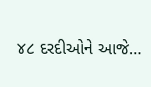૪૮ દરદીઓને આજે…